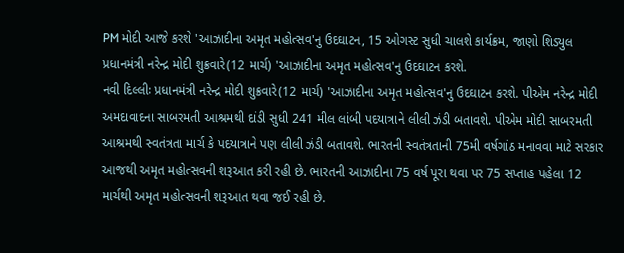PM મોદી આજે કરશે 'આઝાદીના અમૃત મહોત્સવ'નુ ઉદઘાટન, 15 ઓગસ્ટ સુધી ચાલશે કાર્યક્રમ, જાણો શિડ્યુલ
પ્રધાનમંત્રી નરેન્દ્ર મોદી શુક્રવારે(12 માર્ચ) 'આઝાદીના અમૃત મહોત્સવ'નુ ઉદઘાટન કરશે.
નવી દિલ્લીઃ પ્રધાનમંત્રી નરેન્દ્ર મોદી શુક્રવારે(12 માર્ચ) 'આઝાદીના અમૃત મહોત્સવ'નુ ઉદઘાટન કરશે. પીએમ નરેન્દ્ર મોદી અમદાવાદના સાબરમતી આશ્રમથી દાંડી સુધી 241 મીલ લાંબી પદયાત્રાને લીલી ઝંડી બતાવશે. પીએમ મોદી સાબરમતી આશ્રમથી સ્વતંત્રતા માર્ચ કે પદયાત્રાને પણ લીલી ઝંડી બતાવશે. ભારતની સ્વતંત્રતાની 75મી વર્ષગાંઠ મનાવવા માટે સરકાર આજથી અમૃત મહોત્સવની શરૂઆત કરી રહી છે. ભારતની આઝાદીના 75 વર્ષ પૂરા થવા પર 75 સપ્તાહ પહેલા 12 માર્ચથી અમૃત મહોત્સવની શરૂઆત થવા જઈ રહી છે.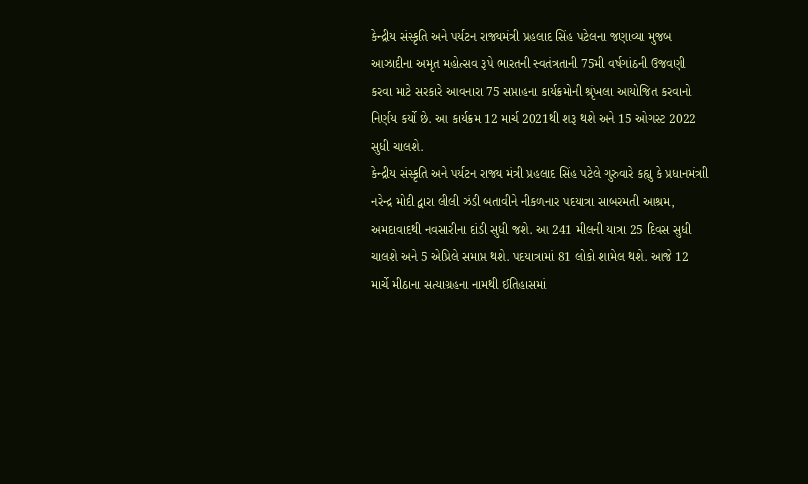કેન્દ્રીય સંસ્કૃતિ અને પર્યટન રાજ્યમંત્રી પ્રહલાદ સિંહ પટેલના જણાવ્યા મુજબ આઝાદીના અમૃત મહોત્સવ રૂપે ભારતની સ્વતંત્રતાની 75મી વર્ષગાંઠની ઉજવણી કરવા માટે સરકારે આવનારા 75 સપ્તાહના કાર્યક્રમોની શ્રૃંખલા આયોજિત કરવાનો નિર્ણય કર્યો છે. આ કાર્યક્રમ 12 માર્ચ 2021થી શરૂ થશે અને 15 ઓગસ્ટ 2022 સુધી ચાલશે.
કેન્દ્રીય સંસ્કૃતિ અને પર્યટન રાજ્ય મંત્રી પ્રહલાદ સિંહ પટેલે ગુરુવારે કહ્યુ કે પ્રધાનમંત્રાી નરેન્દ્ર મોદી દ્વારા લીલી ઝંડી બતાવીને નીકળનાર પદયાત્રા સાબરમતી આશ્રમ, અમદાવાદથી નવસારીના દાંડી સુધી જશે. આ 241 મીલની યાત્રા 25 દિવસ સુધી ચાલશે અને 5 એપ્રિલે સમાપ્ત થશે. પદયાત્રામાં 81 લોકો શામેલ થશે. આજે 12 માર્ચે મીઠાના સત્યાગ્રહના નામથી ઈતિહાસમાં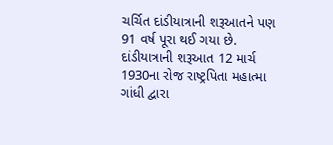ચર્ચિત દાંડીયાત્રાની શરૂઆતને પણ 91 વર્ષ પૂરા થઈ ગયા છે. દાંડીયાત્રાની શરૂઆત 12 માર્ચ 1930ના રોજ રાષ્ટ્રપિતા મહાત્મા ગાંધી દ્વારા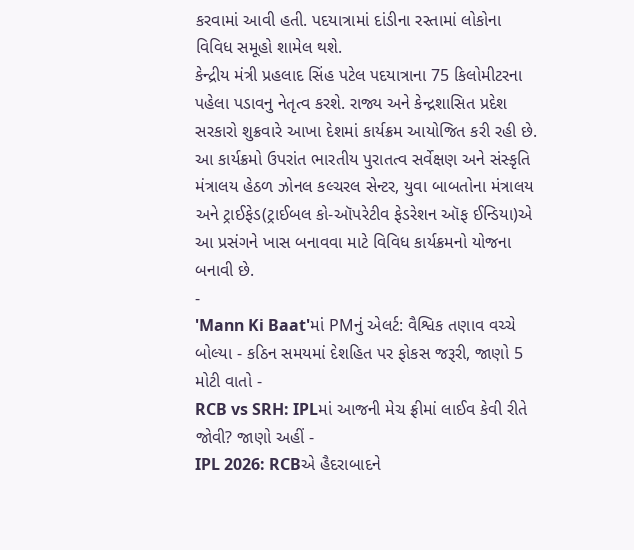કરવામાં આવી હતી. પદયાત્રામાં દાંડીના રસ્તામાં લોકોના વિવિધ સમૂહો શામેલ થશે.
કેન્દ્રીય મંત્રી પ્રહલાદ સિંહ પટેલ પદયાત્રાના 75 કિલોમીટરના પહેલા પડાવનુ નેતૃત્વ કરશે. રાજ્ય અને કેન્દ્રશાસિત પ્રદેશ સરકારો શુક્રવારે આખા દેશમાં કાર્યક્રમ આયોજિત કરી રહી છે. આ કાર્યક્રમો ઉપરાંત ભારતીય પુરાતત્વ સર્વેક્ષણ અને સંસ્કૃતિ મંત્રાલય હેઠળ ઝોનલ કલ્ચરલ સેન્ટર, યુવા બાબતોના મંત્રાલય અને ટ્રાઈફેડ(ટ્રાઈબલ કો-ઑપરેટીવ ફેડરેશન ઑફ ઈન્ડિયા)એ આ પ્રસંગને ખાસ બનાવવા માટે વિવિધ કાર્યક્રમનો યોજના બનાવી છે.
-
'Mann Ki Baat'માં PMનું એલર્ટ: વૈશ્વિક તણાવ વચ્ચે બોલ્યા - કઠિન સમયમાં દેશહિત પર ફોકસ જરૂરી, જાણો 5 મોટી વાતો -
RCB vs SRH: IPLમાં આજની મેચ ફ્રીમાં લાઈવ કેવી રીતે જોવી? જાણો અહીં -
IPL 2026: RCBએ હૈદરાબાદને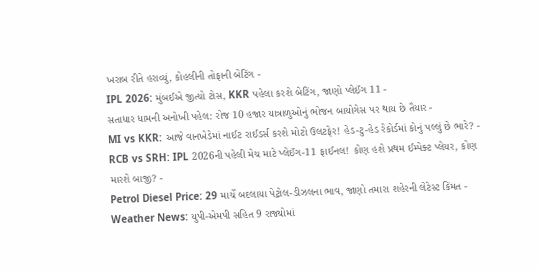ખરાબ રીતે હરાવ્યું, કોહલીની તોફાની બેટિંગ -
IPL 2026: મુંબઈએ જીત્યો ટોસ, KKR પહેલા કરશે બેટિંગ, જાણો પ્લેઈંગ 11 -
સતાધાર ધામની અનોખી પહેલ: રોજ 10 હજાર યાત્રાળુઓનું ભોજન બાયોગેસ પર થાય છે તૈયાર -
MI vs KKR: આજે વાનખેડેમાં નાઈટ રાઈડર્સ કરશે મોટો ઉલટફેર! હેડ-ટુ-હેડ રેકોર્ડમાં કોનું પલ્લું છે ભારે? -
RCB vs SRH: IPL 2026ની પહેલી મેચ માટે પ્લેઈંગ-11 ફાઈનલ! કોણ હશે પ્રથમ ઈમ્પેક્ટ પ્લેયર, કોણ મારશે બાજી? -
Petrol Diesel Price: 29 માર્ચે બદલાયા પેટ્રોલ-ડીઝલના ભાવ, જાણો તમારા શહેરની લેટેસ્ટ કિંમત -
Weather News: યુપી-એમપી સહિત 9 રાજ્યોમાં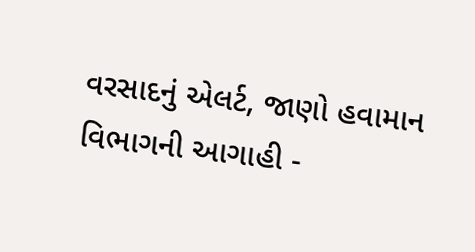વરસાદનું એલર્ટ, જાણો હવામાન વિભાગની આગાહી -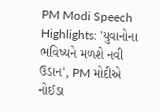PM Modi Speech Highlights: 'યુવાનોના ભવિષ્યને મળશે નવી ઉડાન', PM મોદીએ નોઈડા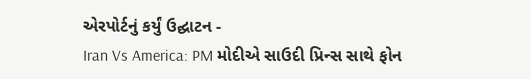એરપોર્ટનું કર્યું ઉદ્ઘાટન -
Iran Vs America: PM મોદીએ સાઉદી પ્રિન્સ સાથે ફોન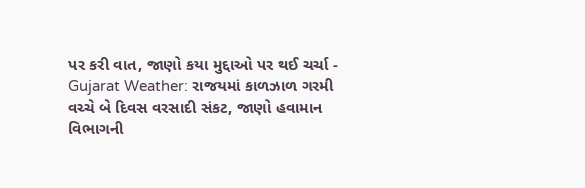પર કરી વાત, જાણો કયા મુદ્દાઓ પર થઈ ચર્ચા -
Gujarat Weather: રાજયમાં કાળઝાળ ગરમી વચ્ચે બે દિવસ વરસાદી સંકટ, જાણો હવામાન વિભાગની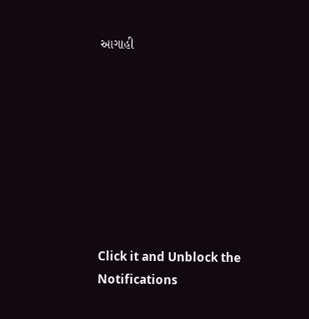આગાહી








Click it and Unblock the Notifications